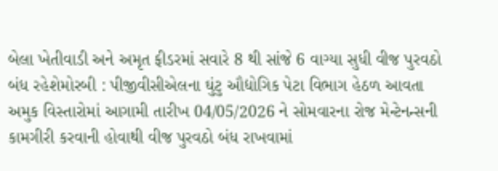બેલા ખેતીવાડી અને અમૃત ફીડરમાં સવારે 8 થી સાંજે 6 વાગ્યા સુધી વીજ પુરવઠો બંધ રહેશેમોરબી : પીજીવીસીએલના ઘુંટુ ઔદ્યોગિક પેટા વિભાગ હેઠળ આવતા અમુક વિસ્તારોમાં આગામી તારીખ 04/05/2026 ને સોમવારના રોજ મેન્ટેનન્સની કામગીરી કરવાની હોવાથી વીજ પુરવઠો બંધ રાખવામાં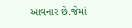આવનાર છે.જેમાં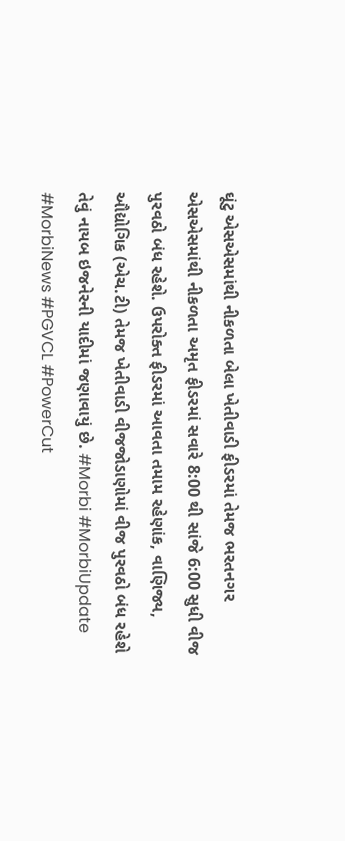ઘૂંટુ એસએસમાંથી નીકળતા બેલા ખેતીવાડી ફીડરમાં તેમજ ભરતનગર એસએસમાંથી નીકળતા અમૃત ફીડરમાં સવારે 8:00 થી સાંજે 6:00 સુધી વીજ પુરવઠો બંધ રહેશે. ઉપરોક્ત ફીડરમાં આવતા તમામ રહેણાંક, વાણિજ્ય, ઔદ્યોગિક (એચ.ટી) તેમજ ખેતીવાડી વીજજોડાણોમાં વીજ પુરવઠો બંધ રહેશે તેવું નાયબ ઇજનેરની યાદીમાં જણાવાયું છે. #Morbi #MorbiUpdate #MorbiNews #PGVCL #PowerCut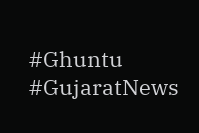#Ghuntu #GujaratNews